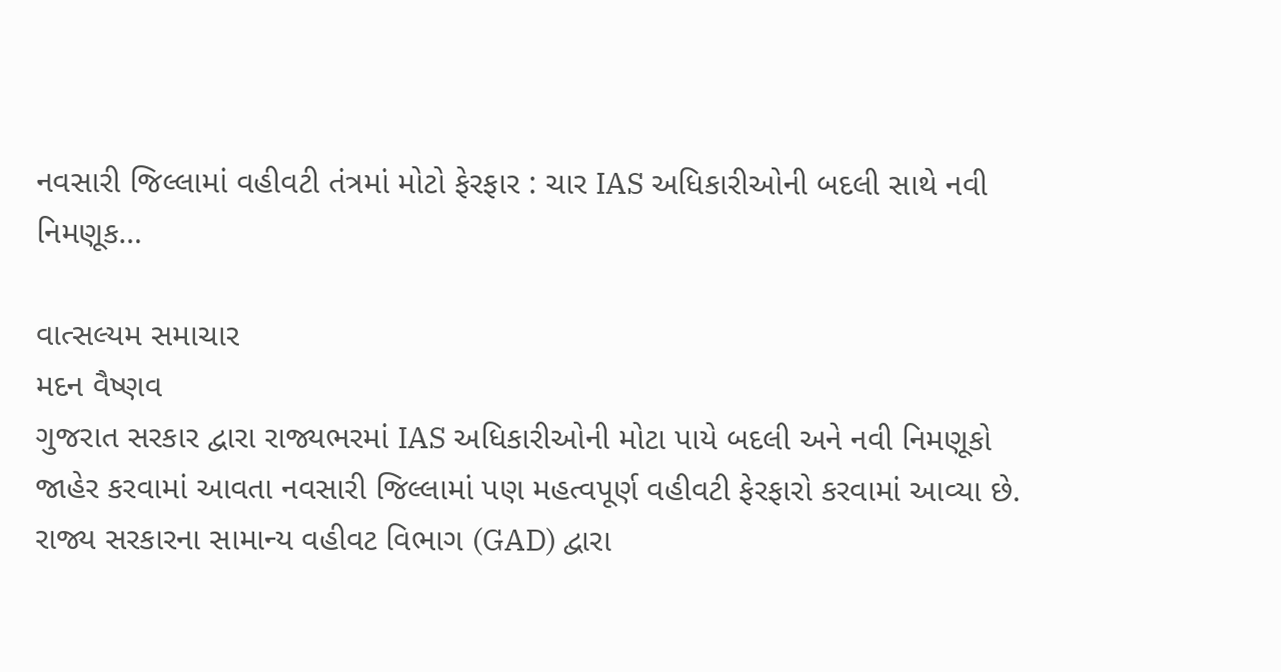નવસારી જિલ્લામાં વહીવટી તંત્રમાં મોટો ફેરફાર : ચાર IAS અધિકારીઓની બદલી સાથે નવી નિમણૂક…

વાત્સલ્યમ સમાચાર
મદન વૈષ્ણવ
ગુજરાત સરકાર દ્વારા રાજ્યભરમાં IAS અધિકારીઓની મોટા પાયે બદલી અને નવી નિમણૂકો જાહેર કરવામાં આવતા નવસારી જિલ્લામાં પણ મહત્વપૂર્ણ વહીવટી ફેરફારો કરવામાં આવ્યા છે. રાજ્ય સરકારના સામાન્ય વહીવટ વિભાગ (GAD) દ્વારા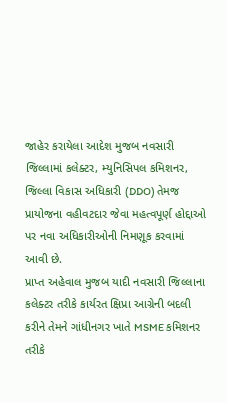જાહેર કરાયેલા આદેશ મુજબ નવસારી જિલ્લામાં કલેક્ટર, મ્યુનિસિપલ કમિશનર, જિલ્લા વિકાસ અધિકારી (DDO) તેમજ પ્રાયોજના વહીવટદાર જેવા મહત્વપૂર્ણ હોદ્દાઓ પર નવા અધિકારીઓની નિમણૂક કરવામાં આવી છે.
પ્રાપ્ત અહેવાલ મુજબ યાદી નવસારી જિલ્લાના કલેક્ટર તરીકે કાર્યરત ક્ષિપ્રા આગ્રેની બદલી કરીને તેમને ગાંધીનગર ખાતે MSME કમિશનર તરીકે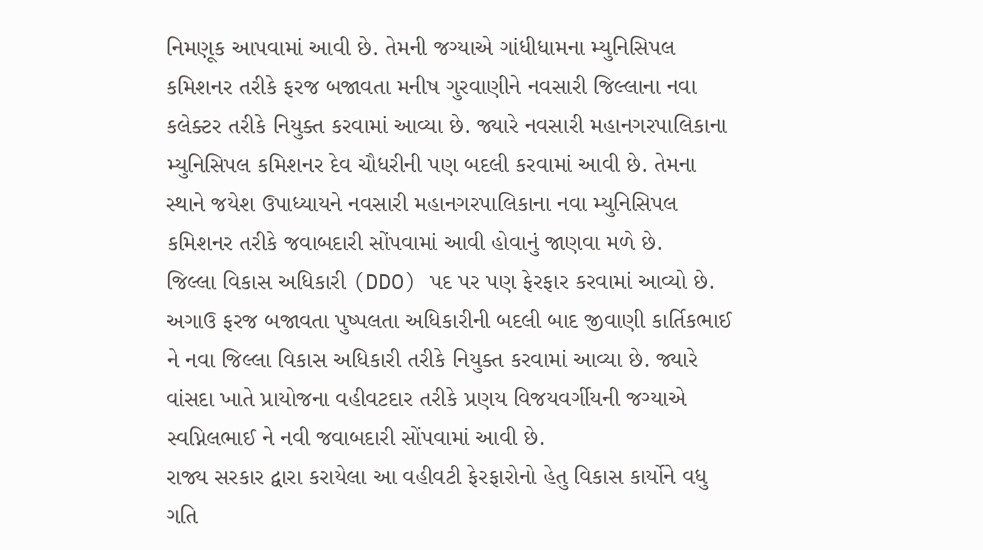નિમણૂક આપવામાં આવી છે. તેમની જગ્યાએ ગાંધીધામના મ્યુનિસિપલ કમિશનર તરીકે ફરજ બજાવતા મનીષ ગુરવાણીને નવસારી જિલ્લાના નવા કલેક્ટર તરીકે નિયુક્ત કરવામાં આવ્યા છે. જ્યારે નવસારી મહાનગરપાલિકાના મ્યુનિસિપલ કમિશનર દેવ ચૌધરીની પણ બદલી કરવામાં આવી છે. તેમના સ્થાને જયેશ ઉપાધ્યાયને નવસારી મહાનગરપાલિકાના નવા મ્યુનિસિપલ કમિશનર તરીકે જવાબદારી સોંપવામાં આવી હોવાનું જાણવા મળે છે.
જિલ્લા વિકાસ અધિકારી (DDO) પદ પર પણ ફેરફાર કરવામાં આવ્યો છે. અગાઉ ફરજ બજાવતા પુષ્પલતા અધિકારીની બદલી બાદ જીવાણી કાર્તિકભાઈ ને નવા જિલ્લા વિકાસ અધિકારી તરીકે નિયુક્ત કરવામાં આવ્યા છે. જ્યારે વાંસદા ખાતે પ્રાયોજના વહીવટદાર તરીકે પ્રણય વિજયવર્ગીયની જગ્યાએ સ્વપ્નિલભાઈ ને નવી જવાબદારી સોંપવામાં આવી છે.
રાજ્ય સરકાર દ્વારા કરાયેલા આ વહીવટી ફેરફારોનો હેતુ વિકાસ કાર્યોને વધુ ગતિ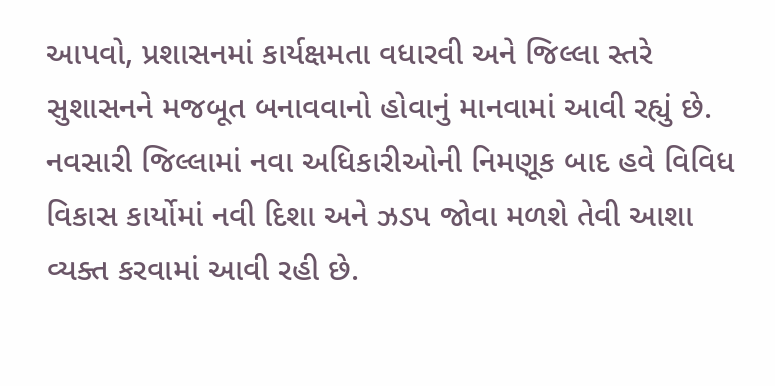આપવો, પ્રશાસનમાં કાર્યક્ષમતા વધારવી અને જિલ્લા સ્તરે સુશાસનને મજબૂત બનાવવાનો હોવાનું માનવામાં આવી રહ્યું છે. નવસારી જિલ્લામાં નવા અધિકારીઓની નિમણૂક બાદ હવે વિવિધ વિકાસ કાર્યોમાં નવી દિશા અને ઝડપ જોવા મળશે તેવી આશા વ્યક્ત કરવામાં આવી રહી છે.